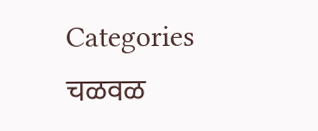Categories
चळवळ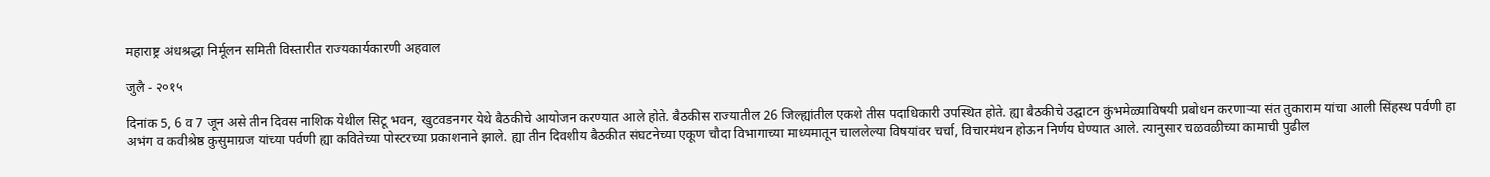महाराष्ट्र अंधश्रद्धा निर्मूलन समिती विस्तारीत राज्यकार्यकारणी अहवाल

जुलै - २०१५

दिनांक 5, 6 व 7 जून असे तीन दिवस नाशिक येथील सिटू भवन, खुटवडनगर येथे बैठकीचे आयोजन करण्यात आले होते. बैठकीस राज्यातील 26 जिल्ह्यांतील एकशे तीस पदाधिकारी उपस्थित होते. ह्या बैठकीचे उद्घाटन कुंभमेळ्याविषयी प्रबोधन करणार्‍या संत तुकाराम यांचा आली सिंहस्थ पर्वणी हा अभंग व कवीश्रेष्ठ कुसुमाग्रज यांच्या पर्वणी ह्या कवितेच्या पोस्टरच्या प्रकाशनाने झाले. ह्या तीन दिवशीय बैठकीत संघटनेच्या एकूण चौदा विभागाच्या माध्यमातून चाललेल्या विषयांवर चर्चा, विचारमंथन होऊन निर्णय घेण्यात आले. त्यानुसार चळवळीच्या कामाची पुढील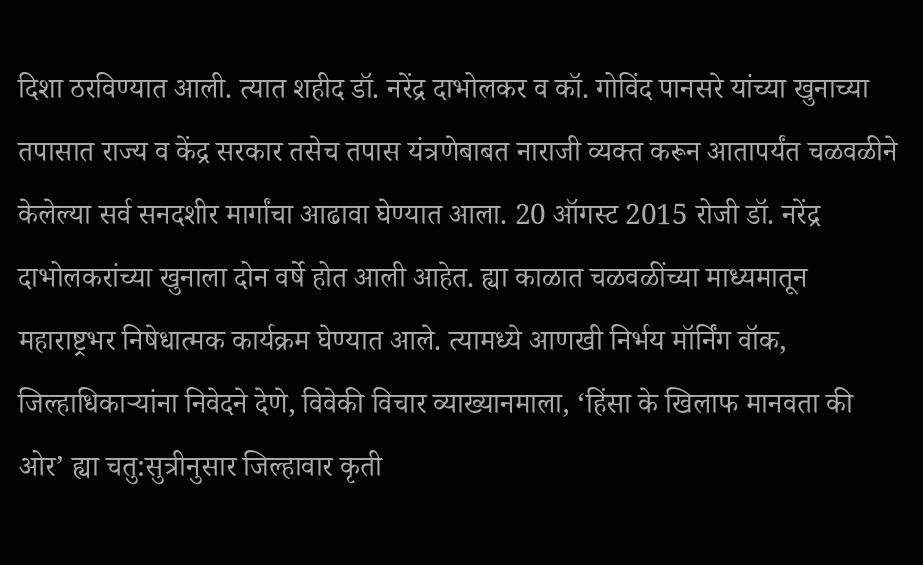दिशा ठरविण्यात आली. त्यात शहीद डॉ. नरेंद्र दाभोलकर व कॉ. गोविंद पानसरे यांच्या खुनाच्या तपासात राज्य व केंद्र सरकार तसेच तपास यंत्रणेबाबत नाराजी व्यक्त करून आतापर्यंत चळवळीने केलेल्या सर्व सनदशीर मार्गांचा आढावा घेण्यात आला. 20 ऑगस्ट 2015 रोजी डॉ. नरेंद्र दाभोलकरांच्या खुनाला दोन वर्षे होत आली आहेत. ह्या काळात चळवळींच्या माध्यमातून महाराष्ट्रभर निषेधात्मक कार्यक्रम घेण्यात आले. त्यामध्ये आणखी निर्भय मॉर्निंग वॉक, जिल्हाधिकार्‍यांना निवेदने देणे, विवेकी विचार व्याख्यानमाला, ‘हिंसा के खिलाफ मानवता की ओर’ ह्या चतु:सुत्रीनुसार जिल्हावार कृती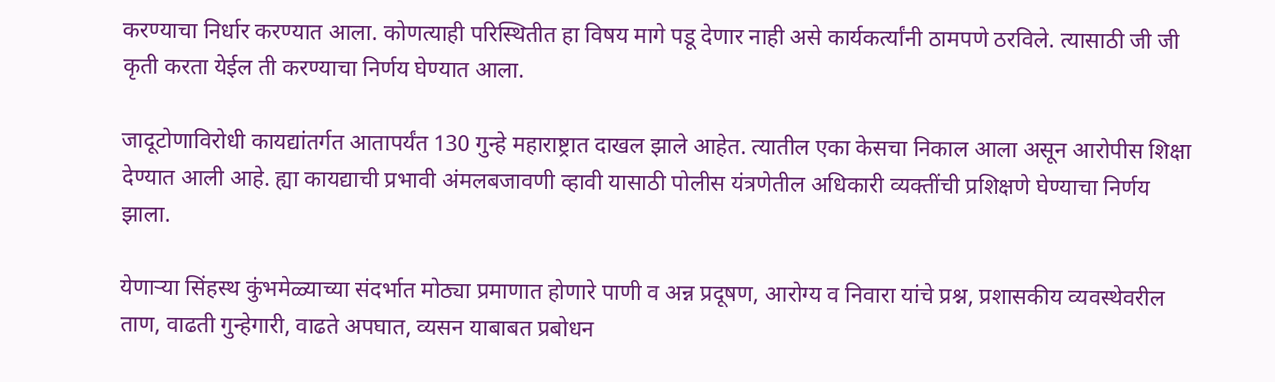करण्याचा निर्धार करण्यात आला. कोणत्याही परिस्थितीत हा विषय मागे पडू देणार नाही असे कार्यकर्त्यांनी ठामपणे ठरविले. त्यासाठी जी जी कृती करता येईल ती करण्याचा निर्णय घेण्यात आला.

जादूटोणाविरोधी कायद्यांतर्गत आतापर्यंत 130 गुन्हे महाराष्ट्रात दाखल झाले आहेत. त्यातील एका केसचा निकाल आला असून आरोपीस शिक्षा देण्यात आली आहे. ह्या कायद्याची प्रभावी अंमलबजावणी व्हावी यासाठी पोलीस यंत्रणेतील अधिकारी व्यक्तींची प्रशिक्षणे घेण्याचा निर्णय झाला.

येणार्‍या सिंहस्थ कुंभमेळ्याच्या संदर्भात मोठ्या प्रमाणात होणारे पाणी व अन्न प्रदूषण, आरोग्य व निवारा यांचे प्रश्न, प्रशासकीय व्यवस्थेवरील ताण, वाढती गुन्हेगारी, वाढते अपघात, व्यसन याबाबत प्रबोधन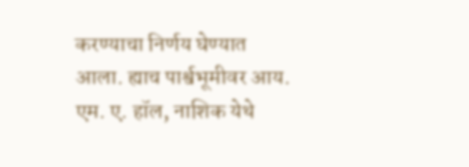करण्याचा निर्णय घेण्यात आला. ह्याच पार्श्वभूमीवर आय. एम. ए. हॉल, नाशिक येथे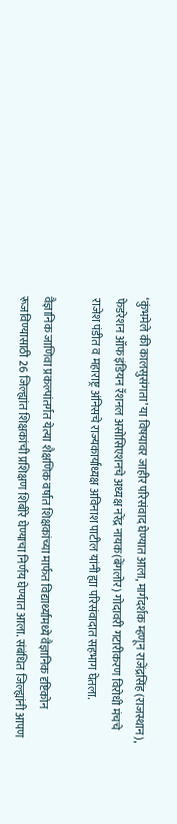‘कुंभमेले की कालसुसंगता’ या विषयावर जाहीर परिसंवाद घेण्यात आला, मार्गदर्शक म्हणून राजेंद्रसिंह (राजस्थान), फेडरेशन ऑफ इंडियन रॅशनल असोसिएशनचे अध्यक्ष नरेंद्र नायक(बेंगलोर) गोदावरी गटारीकरण विरोधी मंचचे राजेश पंडीत व महाराष्ट्र अंनिसचे राज्यकार्याध्यक्ष अविनाश पाटील यांनी ह्या परिसंवादात सहभाग घेतला.

वैज्ञानिक जाणिवा प्रकल्पांतर्गत येत्या शैक्षणिक वर्षात शिक्षकांच्या मार्फत विद्यार्थ्यांमध्ये वैज्ञानिक दृष्टिकोन रूजविण्यासाठी 26 जिल्ह्यांत शिक्षकांची प्रशिक्षण शिबीरे घेण्याचा निर्णय घेण्यात आला. संबंधित जिल्ह्यांनी आपण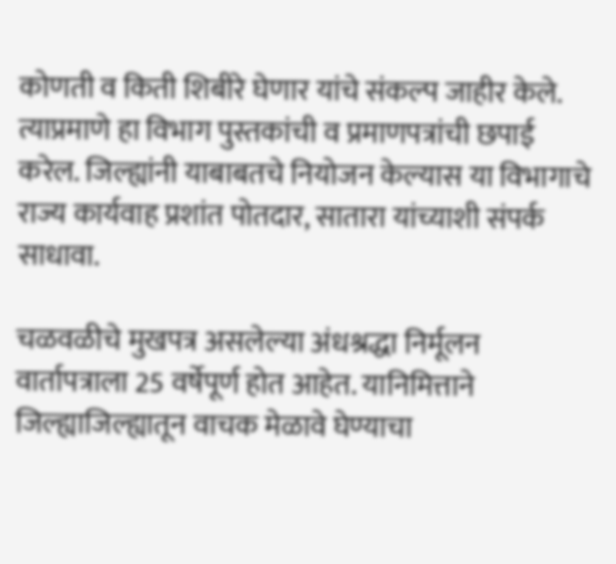कोणती व किती शिबीरे घेणार यांचे संकल्प जाहीर केले. त्याप्रमाणे हा विभाग पुस्तकांची व प्रमाणपत्रांची छपाई करेल. जिल्ह्यांनी याबाबतचे नियोजन केल्यास या विभागाचे राज्य कार्यवाह प्रशांत पोतदार, सातारा यांच्याशी संपर्क साधावा.

चळवळीचे मुखपत्र असलेल्या अंधश्रद्धा निर्मूलन वार्तापत्राला 25 वर्षेपूर्ण होत आहेत. यानिमित्ताने जिल्ह्याजिल्ह्यातून वाचक मेळावे घेण्याचा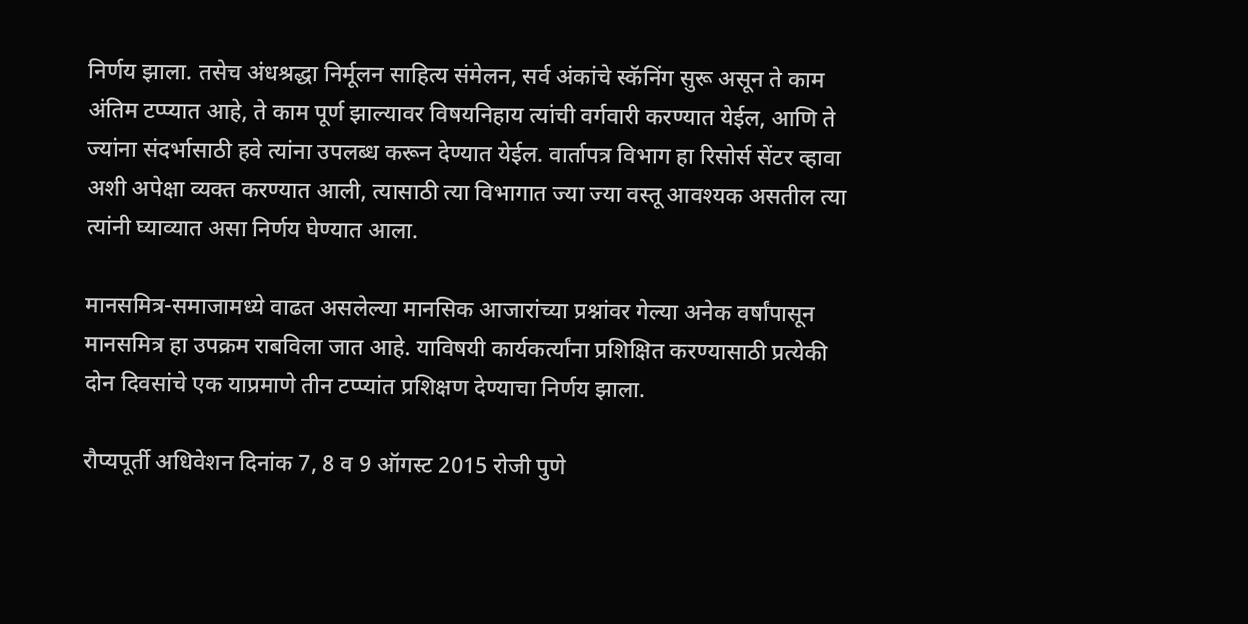निर्णय झाला. तसेच अंधश्रद्धा निर्मूलन साहित्य संमेलन, सर्व अंकांचे स्कॅनिंग सुरू असून ते काम अंतिम टप्प्यात आहे, ते काम पूर्ण झाल्यावर विषयनिहाय त्यांची वर्गवारी करण्यात येईल, आणि ते ज्यांना संदर्भासाठी हवे त्यांना उपलब्ध करून देण्यात येईल. वार्तापत्र विभाग हा रिसोर्स सेंटर व्हावा अशी अपेक्षा व्यक्त करण्यात आली, त्यासाठी त्या विभागात ज्या ज्या वस्तू आवश्यक असतील त्या त्यांनी घ्याव्यात असा निर्णय घेण्यात आला.

मानसमित्र-समाजामध्ये वाढत असलेल्या मानसिक आजारांच्या प्रश्नांवर गेल्या अनेक वर्षांपासून मानसमित्र हा उपक्रम राबविला जात आहे. याविषयी कार्यकर्त्यांना प्रशिक्षित करण्यासाठी प्रत्येकी दोन दिवसांचे एक याप्रमाणे तीन टप्प्यांत प्रशिक्षण देण्याचा निर्णय झाला.

रौप्यपूर्ती अधिवेशन दिनांक 7, 8 व 9 ऑगस्ट 2015 रोजी पुणे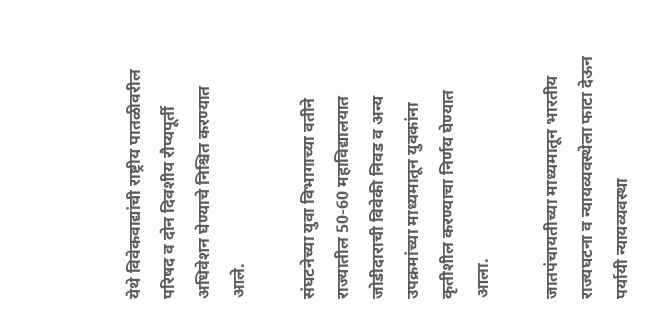येथे विवेकवाद्यांची राष्ट्रीय पातळीवरील परिषद व दोन दिवशीय रौप्यपूर्ती अधिवेशन घेण्याचे निश्चित करण्यात आले.

संघटनेच्या युवा विभागाच्या वतीने राज्यातील 50-60 महाविद्यालयात जोडीदाराची विवेकी निवड व अन्य उपक्रमांच्या माध्यमातून युवकांना कृतीशील करण्याचा निर्णय घेण्यात आला.

जातपंचायतीच्या माध्यमातून भारतीय राज्यघटना व न्यायव्यवस्थेला फाटा देऊन पर्यायी न्यायव्यवस्था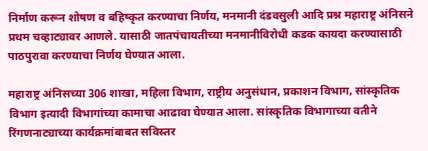निर्माण करून शोषण व बहिष्कृत करण्याचा निर्णय, मनमानी दंडवसुली आदि प्रश्न महाराष्ट्र अंनिसने प्रथम चव्हाट्यावर आणले. यासाठी जातपंचायतीच्या मनमानीविरोधी कडक कायदा करण्यासाठी पाठपुरावा करण्याचा निर्णय घेण्यात आला.

महाराष्ट्र अंनिसच्या 306 शाखा, महिला विभाग, राष्ट्रीय अनुसंधान, प्रकाशन विभाग, सांस्कृतिक विभाग इत्यादी विभागांच्या कामाचा आढावा घेण्यात आला. सांस्कृतिक विभागाच्या वतीने रिंगणनाट्याच्या कार्यक्रमांबाबत सविस्तर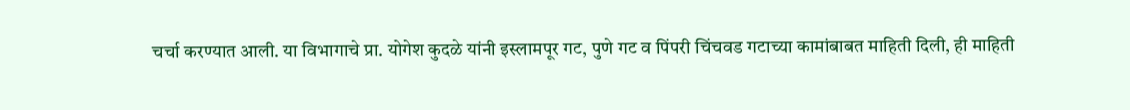चर्चा करण्यात आली. या विभागाचे प्रा. योगेश कुदळे यांनी इस्लामपूर गट, पुणे गट व पिंपरी चिंचवड गटाच्या कामांबाबत माहिती दिली, ही माहिती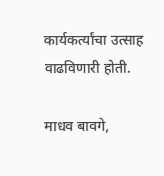कार्यकर्त्यांचा उत्साह वाढविणारी होती.

माधव बावगे,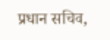प्रधान सचिव,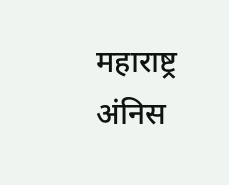महाराष्ट्र अंनिस